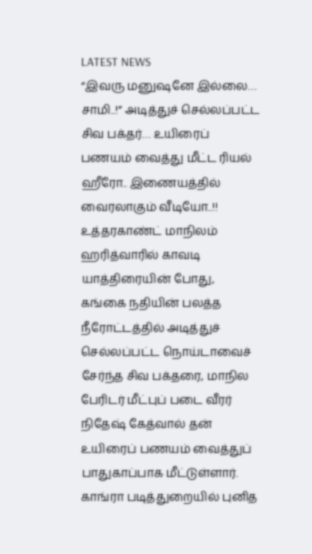LATEST NEWS
“இவரு மனுஷனே இல்லை… சாமி..!” அடித்துச் செல்லப்பட்ட சிவ பக்தர்… உயிரைப் பணயம் வைத்து மீட்ட ரியல் ஹீரோ.. இணையத்தில் வைரலாகும் வீடியோ..!!
உத்தரகாண்ட் மாநிலம் ஹரித்வாரில் காவடி யாத்திரையின் போது, கங்கை நதியின் பலத்த நீரோட்டத்தில் அடித்துச் செல்லப்பட்ட நொய்டாவைச் சேர்ந்த சிவ பக்தரை, மாநில பேரிடர் மீட்புப் படை வீரர் நிதேஷ் கேத்வால் தன் உயிரைப் பணயம் வைத்துப் பாதுகாப்பாக மீட்டுள்ளார். காங்ரா படித்துறையில் புனித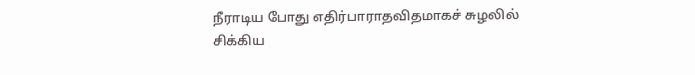நீராடிய போது எதிர்பாராதவிதமாகச் சுழலில் சிக்கிய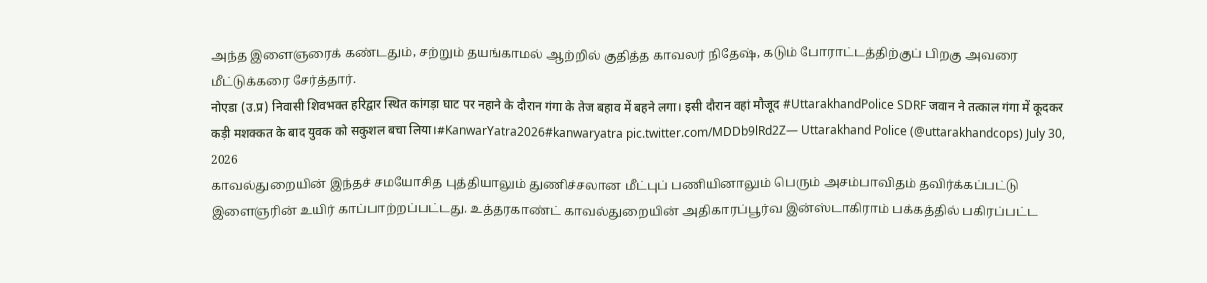அந்த இளைஞரைக் கண்டதும், சற்றும் தயங்காமல் ஆற்றில் குதித்த காவலர் நிதேஷ், கடும் போராட்டத்திற்குப் பிறகு அவரை மீட்டுக்கரை சேர்த்தார்.
नोएडा (उ.प्र) निवासी शिवभक्त हरिद्वार स्थित कांगड़ा घाट पर नहाने के दौरान गंगा के तेज बहाव में बहने लगा। इसी दौरान वहां मौजूद #UttarakhandPolice SDRF जवान ने तत्काल गंगा में कूदकर कड़ी मशक्कत के बाद युवक को सकुशल बचा लिया।#KanwarYatra2026#kanwaryatra pic.twitter.com/MDDb9lRd2Z— Uttarakhand Police (@uttarakhandcops) July 30, 2026
காவல்துறையின் இந்தச் சமயோசித புத்தியாலும் துணிச்சலான மீட்புப் பணியினாலும் பெரும் அசம்பாவிதம் தவிர்க்கப்பட்டு இளைஞரின் உயிர் காப்பாற்றப்பட்டது. உத்தரகாண்ட் காவல்துறையின் அதிகாரப்பூர்வ இன்ஸ்டாகிராம் பக்கத்தில் பகிரப்பட்ட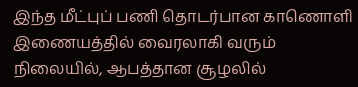இந்த மீட்புப் பணி தொடர்பான காணொளி இணையத்தில் வைரலாகி வரும் நிலையில், ஆபத்தான சூழலில்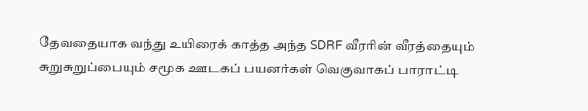தேவதையாக வந்து உயிரைக் காத்த அந்த SDRF வீரரின் வீரத்தையும் சுறுசுறுப்பையும் சமூக ஊடகப் பயனர்கள் வெகுவாகப் பாராட்டி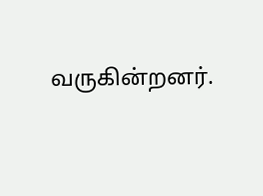வருகின்றனர்.